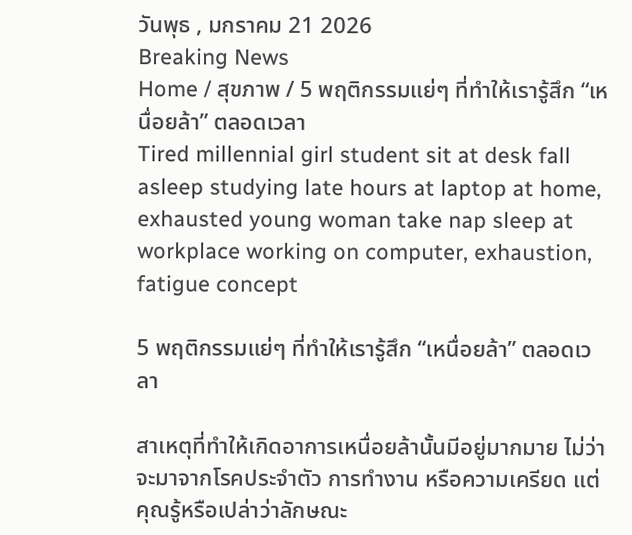วันพุธ , มกราคม 21 2026
Breaking News
Home / สุขภาพ / 5 พฤติกรรมแย่ๆ ที่ทำให้เรารู้สึก “เหนื่อยล้า” ตลอดเวลา
Tired millennial girl student sit at desk fall asleep studying late hours at laptop at home, exhausted young woman take nap sleep at workplace working on computer, exhaustion, fatigue concept

5 พฤติกรรมแย่ๆ ที่ทำให้เรารู้สึก “เหนื่อยล้า” ตลอดเวลา

สาเหตุที่ทำให้เกิดอาการเหนื่อยล้านั้นมีอยู่มากมาย ไม่ว่าจะมาจากโรคประจำตัว การทำงาน หรือความเครียด แต่คุณรู้หรือเปล่าว่าลักษณะ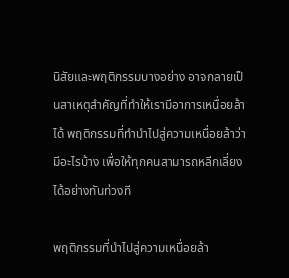นิสัยและพฤติกรรมบางอย่าง อาจกลายเป็นสาเหตุสำคัญที่ทำให้เรามีอาการเหนื่อยล้าได้ พฤติกรรมที่ทำนำไปสู่ความเหนื่อยล้าว่ามีอะไรบ้าง เพื่อให้ทุกคนสามารถหลีกเลี่ยงได้อย่างทันท่วงที

พฤติกรรมที่นำไปสู่ความเหนื่อยล้า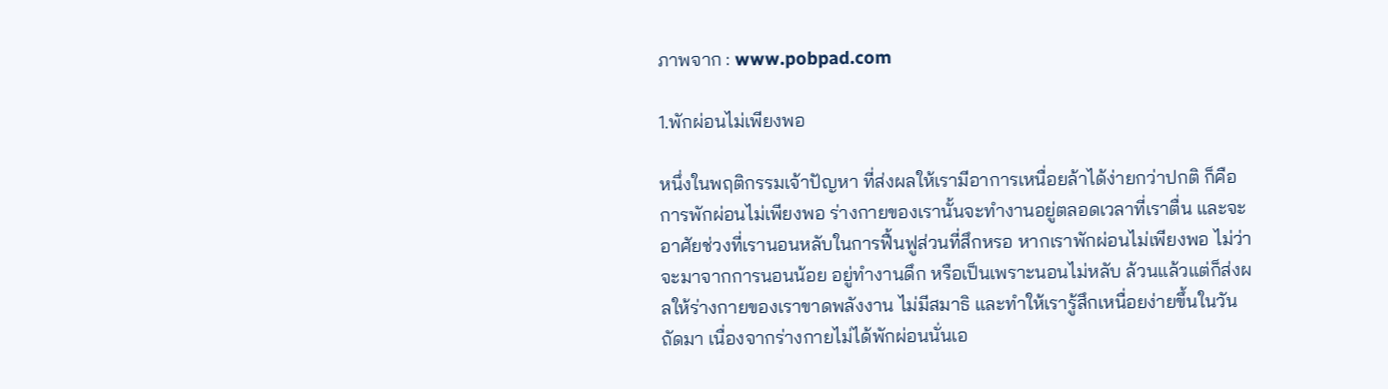ภาพจาก : www.pobpad.com

1.พักผ่อนไม่เพียงพอ

หนึ่งในพฤติกรรมเจ้าปัญหา ที่ส่งผลให้เรามีอาการเหนื่อยล้าได้ง่ายกว่าปกติ ก็คือการพักผ่อนไม่เพียงพอ ร่างกายของเรานั้นจะทำงานอยู่ตลอดเวลาที่เราตื่น และจะอาศัยช่วงที่เรานอนหลับในการฟื้นฟูส่วนที่สึกหรอ หากเราพักผ่อนไม่เพียงพอ ไม่ว่าจะมาจากการนอนน้อย อยู่ทำงานดึก หรือเป็นเพราะนอนไม่หลับ ล้วนแล้วแต่ก็ส่งผลให้ร่างกายของเราขาดพลังงาน ไม่มีสมาธิ และทำให้เรารู้สึกเหนื่อยง่ายขึ้นในวันถัดมา เนื่องจากร่างกายไม่ได้พักผ่อนนั่นเอ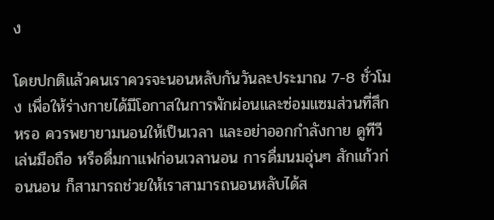ง

โดยปกติแล้วคนเราควรจะนอนหลับกันวันละประมาณ 7-8 ชั่วโมง เพื่อให้ร่างกายได้มีโอกาสในการพักผ่อนและซ่อมแซมส่วนที่สึกหรอ ควรพยายามนอนให้เป็นเวลา และอย่าออกกำลังกาย ดูทีวี เล่นมือถือ หรือดื่มกาแฟก่อนเวลานอน การดื่มนมอุ่นๆ สักแก้วก่อนนอน ก็สามารถช่วยให้เราสามารถนอนหลับได้ส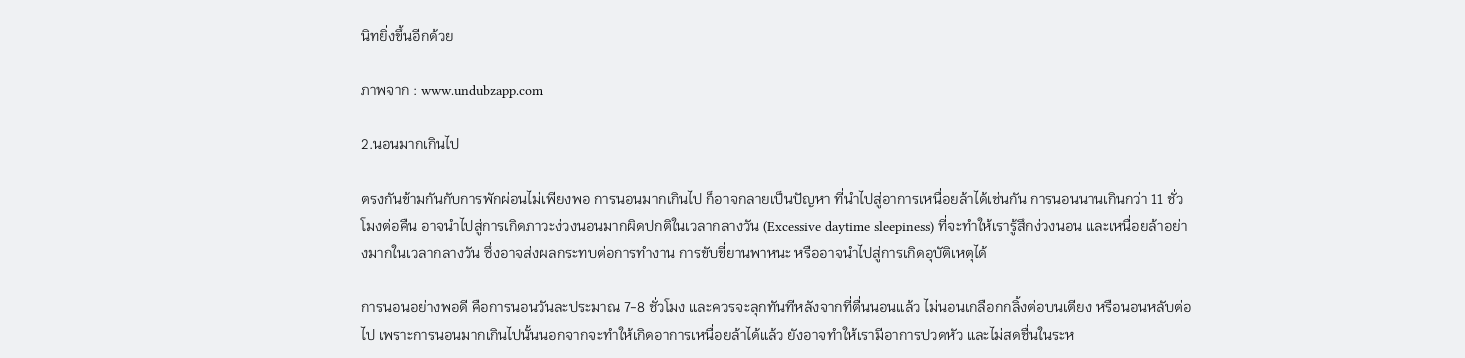นิทยิ่งขึ้นอีกด้วย

ภาพจาก : www.undubzapp.com

2.นอนมากเกินไป

ตรงกันข้ามกันกับการพักผ่อนไม่เพียงพอ การนอนมากเกินไป ก็อาจกลายเป็นปัญหา ที่นำไปสู่อาการเหนื่อยล้าได้เช่นกัน การนอนนานเกินกว่า 11 ชั่วโมงต่อคืน อาจนำไปสู่การเกิดภาวะง่วงนอนมากผิดปกติในเวลากลางวัน (Excessive daytime sleepiness) ที่จะทำให้เรารู้สึกง่วงนอน และเหนื่อยล้าอย่างมากในเวลากลางวัน ซึ่งอาจส่งผลกระทบต่อการทำงาน การขับขี่ยานพาหนะ หรืออาจนำไปสู่การเกิดอุบัติเหตุได้

การนอนอย่างพอดี คือการนอนวันละประมาณ 7-8 ชั่วโมง และควรจะลุกทันทีหลังจากที่ตื่นนอนแล้ว ไม่นอนเกลือกกลิ้งต่อบนเตียง หรือนอนหลับต่อไป เพราะการนอนมากเกินไปนั้นนอกจากจะทำให้เกิดอาการเหนื่อยล้าได้แล้ว ยังอาจทำให้เรามีอาการปวดหัว และไม่สดชื่นในระห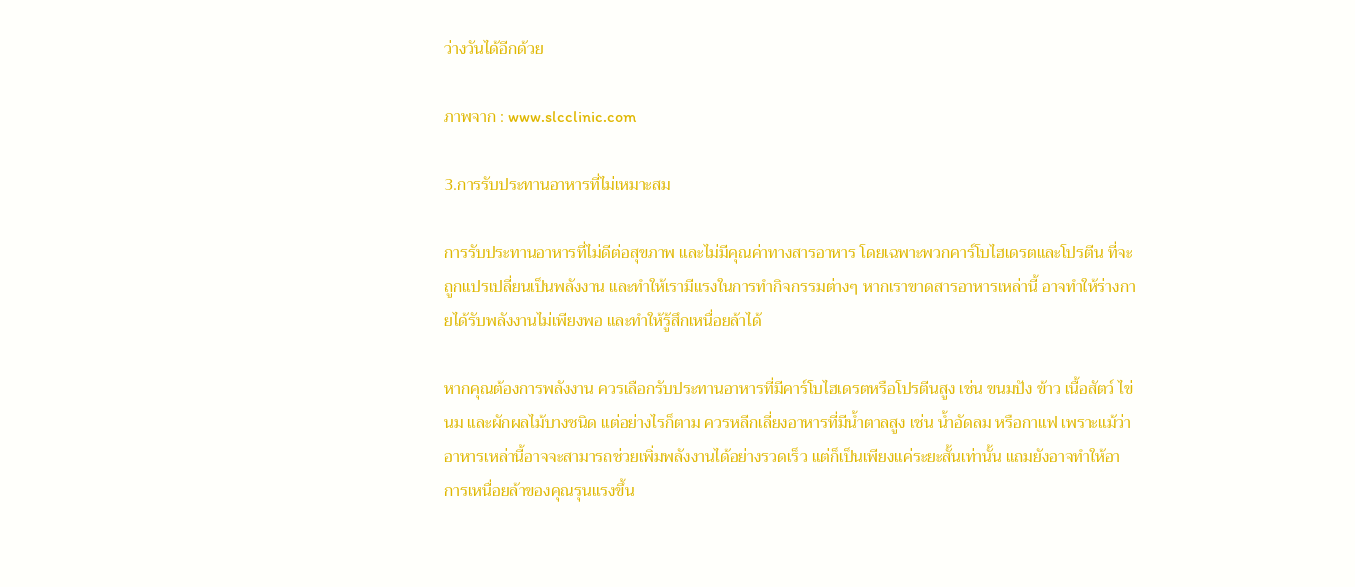ว่างวันได้อีกด้วย

ภาพจาก : www.slcclinic.com

3.การรับประทานอาหารที่ไม่เหมาะสม

การรับประทานอาหารที่ไม่ดีต่อสุขภาพ และไม่มีคุณค่าทางสารอาหาร โดยเฉพาะพวกคาร์โบไฮเดรตและโปรตีน ที่จะถูกแปรเปลี่ยนเป็นพลังงาน และทำให้เรามีแรงในการทำกิจกรรมต่างๆ หากเราขาดสารอาหารเหล่านี้ อาจทำให้ร่างกายได้รับพลังงานไม่เพียงพอ และทำให้รู้สึกเหนื่อยล้าได้

หากคุณต้องการพลังงาน ควรเลือกรับประทานอาหารที่มีคาร์โบไฮเดรตหรือโปรตีนสูง เช่น ขนมปัง ข้าว เนื้อสัตว์ ไข่ นม และผักผลไม้บางชนิด แต่อย่างไรก็ตาม ควรหลีกเลี่ยงอาหารที่มีน้ำตาลสูง เช่น น้ำอัดลม หรือกาแฟ เพราะแม้ว่าอาหารเหล่านี้อาจจะสามารถช่วยเพิ่มพลังงานได้อย่างรวดเร็ว แต่ก็เป็นเพียงแค่ระยะสั้นเท่านั้น แถมยังอาจทำให้อาการเหนื่อยล้าของคุณรุนแรงขึ้น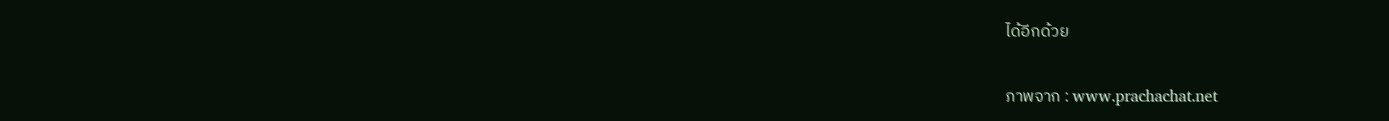ได้อีกด้วย

ภาพจาก : www.prachachat.net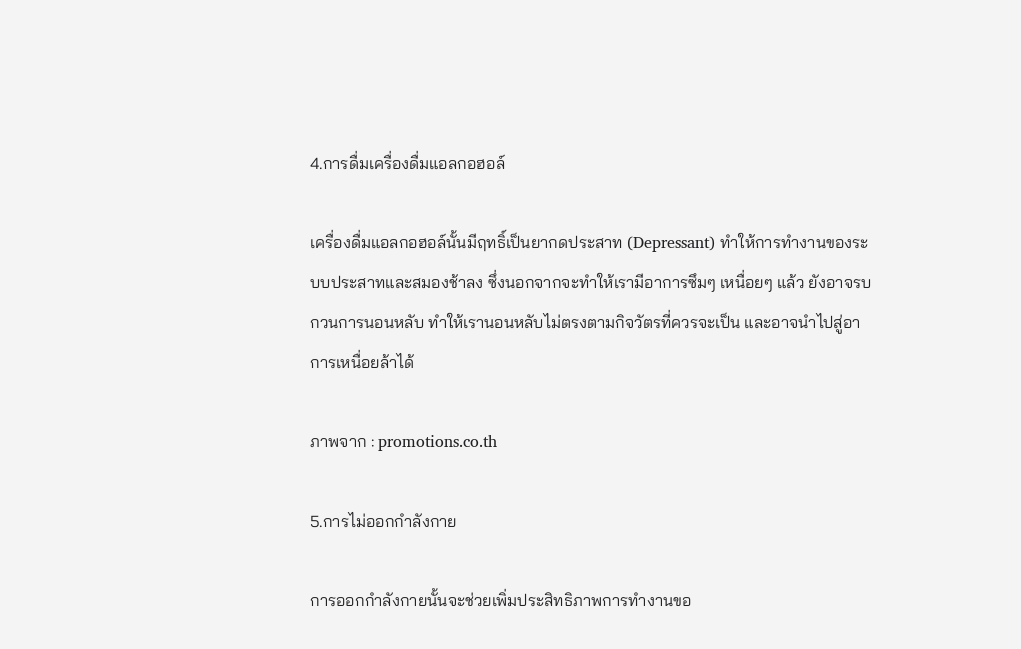4.การดื่มเครื่องดื่มแอลกอฮอล์

เครื่องดื่มแอลกอฮอล์นั้นมีฤทธิ์เป็นยากดประสาท (Depressant) ทำให้การทำงานของระบบประสาทและสมองช้าลง ซึ่งนอกจากจะทำให้เรามีอาการซึมๆ เหนื่อยๆ แล้ว ยังอาจรบกวนการนอนหลับ ทำให้เรานอนหลับไม่ตรงตามกิจวัตรที่ควรจะเป็น และอาจนำไปสู่อาการเหนื่อยล้าได้

ภาพจาก : promotions.co.th

5.การไม่ออกกำลังกาย

การออกกำลังกายนั้นจะช่วยเพิ่มประสิทธิภาพการทำงานขอ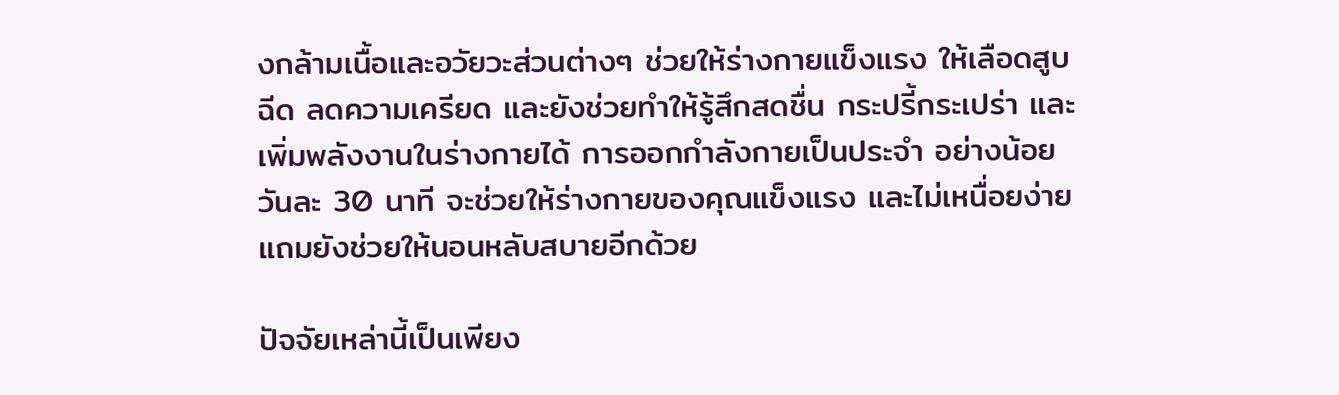งกล้ามเนื้อและอวัยวะส่วนต่างๆ ช่วยให้ร่างกายแข็งแรง ให้เลือดสูบฉีด ลดความเครียด และยังช่วยทำให้รู้สึกสดชื่น กระปรี้กระเปร่า และเพิ่มพลังงานในร่างกายได้ การออกกำลังกายเป็นประจำ อย่างน้อยวันละ 30 นาที จะช่วยให้ร่างกายของคุณแข็งแรง และไม่เหนื่อยง่าย แถมยังช่วยให้นอนหลับสบายอีกด้วย

ปัจจัยเหล่านี้เป็นเพียง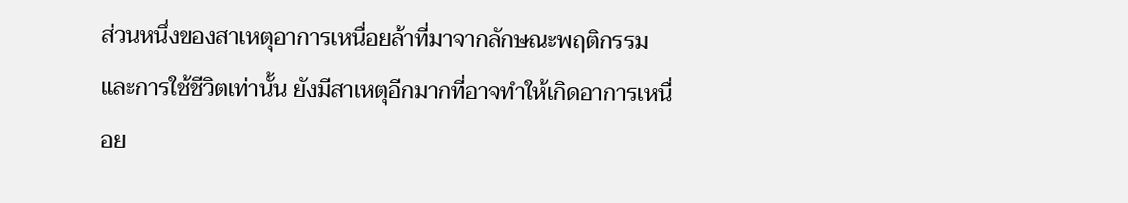ส่วนหนึ่งของสาเหตุอาการเหนื่อยล้าที่มาจากลักษณะพฤติกรรมและการใช้ชีวิตเท่านั้น ยังมีสาเหตุอีกมากที่อาจทำให้เกิดอาการเหนื่อย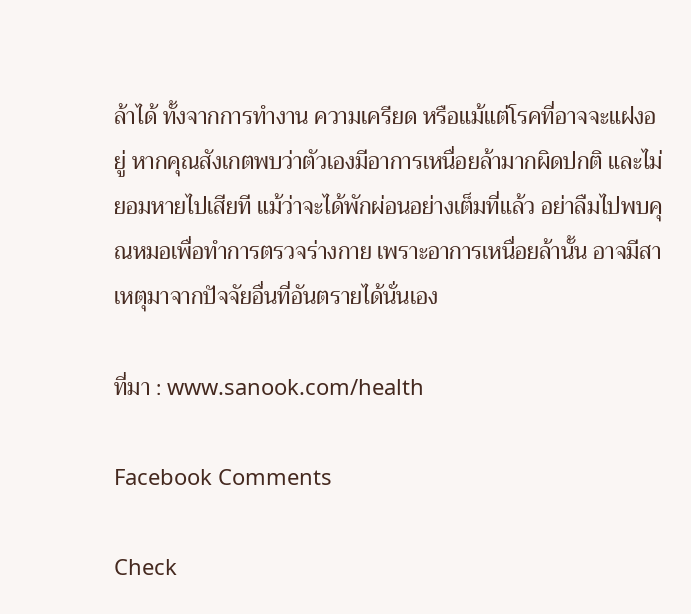ล้าได้ ทั้งจากการทำงาน ความเครียด หรือแม้แต่โรคที่อาจจะแฝงอยู่ หากคุณสังเกตพบว่าตัวเองมีอาการเหนื่อยล้ามากผิดปกติ และไม่ยอมหายไปเสียที แม้ว่าจะได้พักผ่อนอย่างเต็มที่แล้ว อย่าลืมไปพบคุณหมอเพื่อทำการตรวจร่างกาย เพราะอาการเหนื่อยล้านั้น อาจมีสาเหตุมาจากปัจจัยอื่นที่อันตรายได้นั่นเอง

ที่มา : www.sanook.com/health

Facebook Comments

Check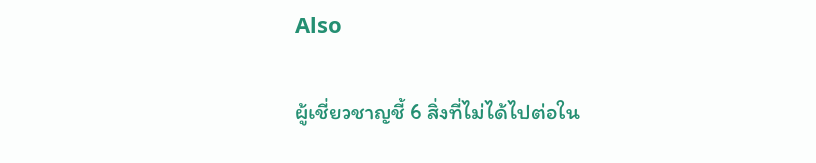Also

ผู้เชี่ยวชาญชี้ 6 สิ่งที่ไม่ได้ไปต่อใน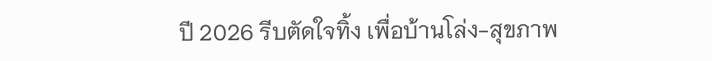ปี 2026 รีบตัดใจทิ้ง เพื่อบ้านโล่ง-สุขภาพ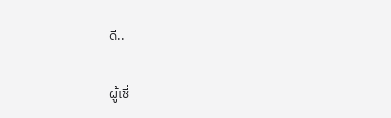ดี..

ผู้เชี่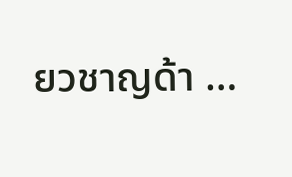ยวชาญด้า …